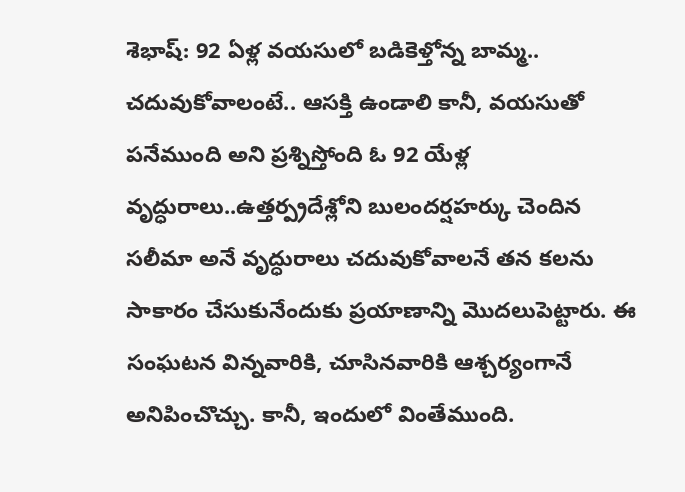శెభాష్: 92 ఏళ్ల వయసులో బడికెళ్తోన్న బామ్మ..
చదువుకోవాలంటే.. ఆసక్తి ఉండాలి కానీ, వయసుతో పనేముంది అని ప్రశ్నిస్తోంది ఓ 92 యేళ్ల వృద్ధురాలు..ఉత్తర్ప్రదేశ్లోని బులందర్షహర్కు చెందిన సలీమా అనే వృద్ధురాలు చదువుకోవాలనే తన కలను సాకారం చేసుకునేందుకు ప్రయాణాన్ని మొదలుపెట్టారు. ఈ సంఘటన విన్నవారికి, చూసినవారికి ఆశ్చర్యంగానే అనిపించొచ్చు. కానీ, ఇందులో వింతేముంది.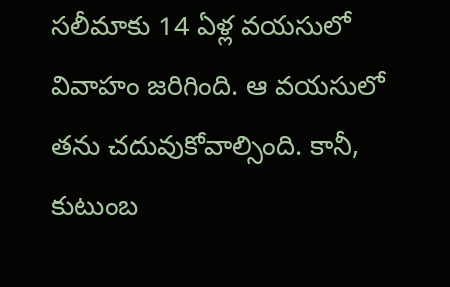సలీమాకు 14 ఏళ్ల వయసులో వివాహం జరిగింది. ఆ వయసులో తను చదువుకోవాల్సింది. కానీ, కుటుంబ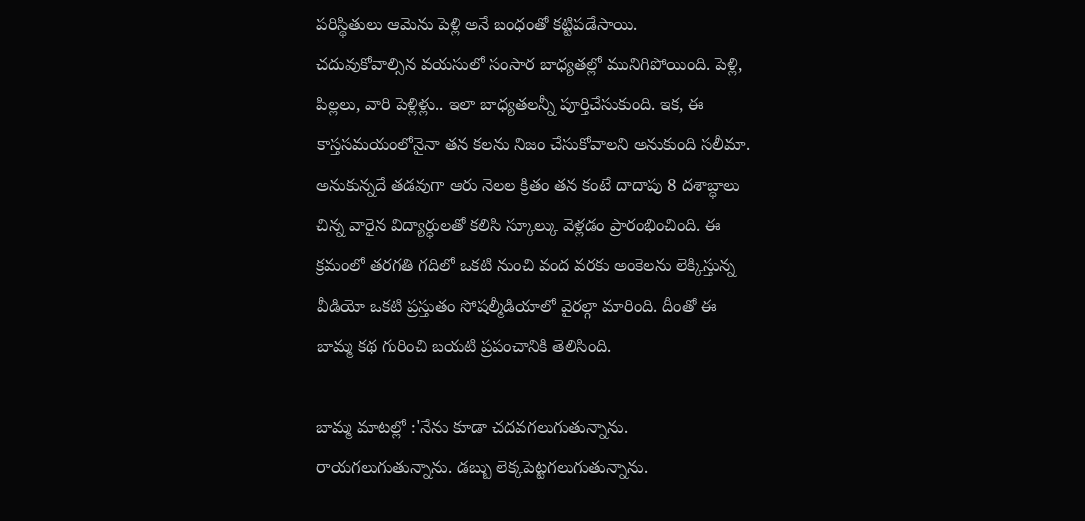పరిస్థితులు ఆమెను పెళ్లి అనే బంధంతో కట్టిపడేసాయి.
చదువుకోవాల్సిన వయసులో సంసార బాధ్యతల్లో మునిగిపోయింది. పెళ్లి, పిల్లలు, వారి పెళ్లిళ్లు.. ఇలా బాధ్యతలన్నీ పూర్తిచేసుకుంది. ఇక, ఈ కాస్తసమయంలోనైనా తన కలను నిజం చేసుకోవాలని అనుకుంది సలీమా. అనుకున్నదే తడవుగా ఆరు నెలల క్రితం తన కంటే దాదాపు 8 దశాబ్ధాలు చిన్న వారైన విద్యార్ధులతో కలిసి స్కూల్కు వెళ్లడం ప్రారంభించింది. ఈ క్రమంలో తరగతి గదిలో ఒకటి నుంచి వంద వరకు అంకెలను లెక్కిస్తున్న వీడియో ఒకటి ప్రస్తుతం సోషల్మీడియాలో వైరల్గా మారింది. దీంతో ఈ బామ్మ కథ గురించి బయటి ప్రపంచానికి తెలిసింది.

బామ్మ మాటల్లో :'నేను కూడా చదవగలుగుతున్నాను. రాయగలుగుతున్నాను. డబ్బు లెక్కపెట్టగలుగుతున్నాను.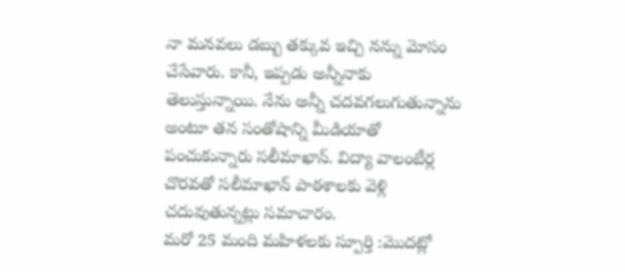నా మనవలు డబ్బు తక్కువ ఇచ్చి నన్ను మోసం చేసేవారు. కానీ, ఇప్పడు అన్నీనాకు తెలుస్తున్నాయి. నేను అన్నీ చదవగలుగుతున్నాను అంటూ తన సంతోషాన్ని మీడియాతో పంచుకున్నారు సలీమాఖాన్. విద్యా వాలంటీర్ల చొరవతో సలీమాఖాన్ పాఠశాలకు వెళ్లి చదువుతున్నట్లు సమాచారం.
మరో 25 మంది మహిళలకు స్పూర్తి :మొదట్లో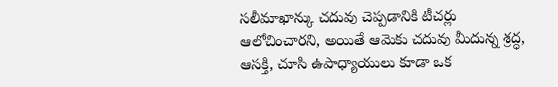సలీమాఖాన్కు చదువు చెప్పడానికి టీచర్లు ఆలోచించారని, అయితే ఆమెకు చదువు మీదున్న శ్రద్ధ, ఆసక్తి, చూసి ఉపాధ్యాయులు కూడా ఒక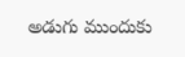అడుగు ముందుకు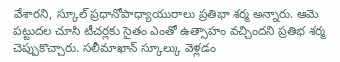వేశారని, స్కూల్ ప్రధానోపాధ్యాయురాలు ప్రతిభా శర్మ అన్నారు. ఆమె పట్టుదల చూసి టీచర్లకు సైతం ఎంతో ఉత్సాహం వచ్చిందని ప్రతిభ శర్మ చెప్పుకొచ్చారు. సలీమాఖాన్ స్కూల్కు వెళ్లడం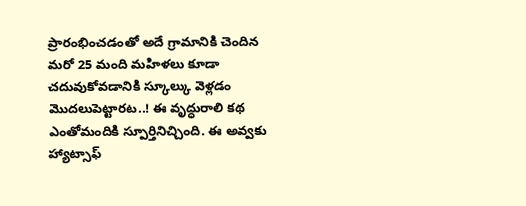ప్రారంభించడంతో అదే గ్రామానికి చెందిన మరో 25 మంది మహిళలు కూడా చదువుకోవడానికి స్కూల్కు వెళ్లడం మొదలుపెట్టారట..! ఈ వృద్ధురాలి కథ ఎంతోమందికి స్పూర్తినిచ్చింది. ఈ అవ్వకు హ్యాట్సాఫ్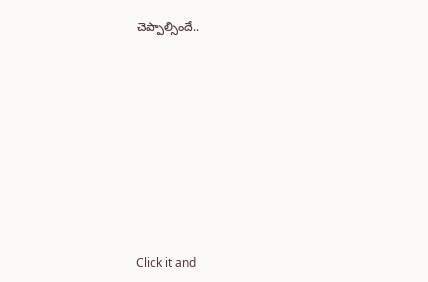చెప్పాల్సిందే..












Click it and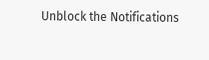Unblock the Notifications